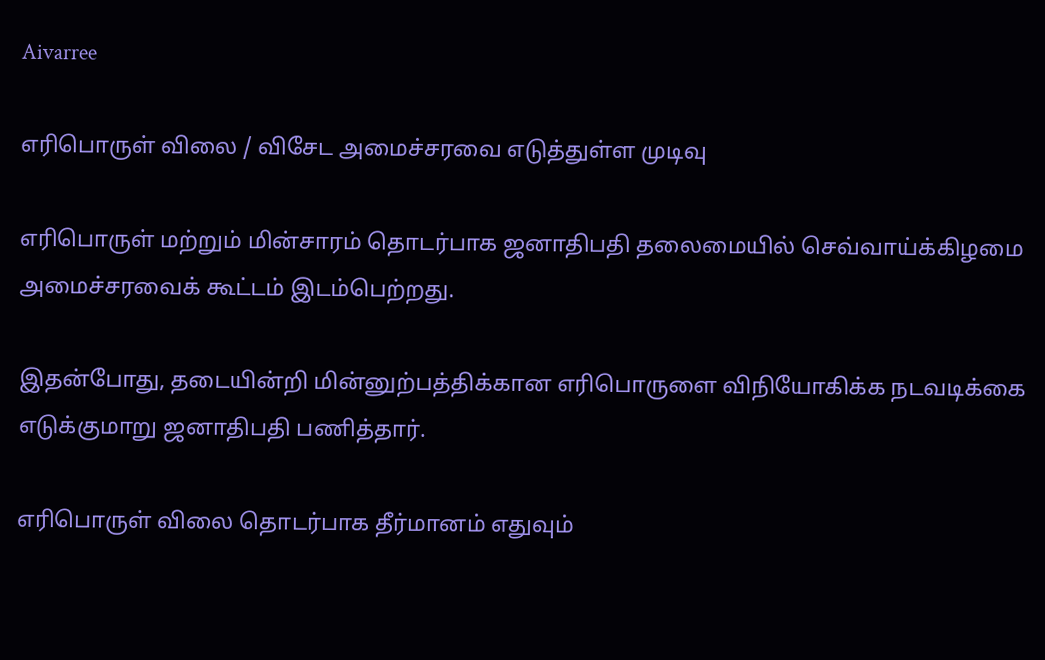Aivarree

எரிபொருள் விலை / விசேட அமைச்சரவை எடுத்துள்ள முடிவு

எரிபொருள் மற்றும் மின்சாரம் தொடர்பாக ஜனாதிபதி தலைமையில் செவ்வாய்க்கிழமை அமைச்சரவைக் கூட்டம் இடம்பெற்றது.

இதன்போது, தடையின்றி மின்னுற்பத்திக்கான எரிபொருளை விநியோகிக்க நடவடிக்கை எடுக்குமாறு ஜனாதிபதி பணித்தார்.

எரிபொருள் விலை தொடர்பாக தீர்மானம் எதுவும்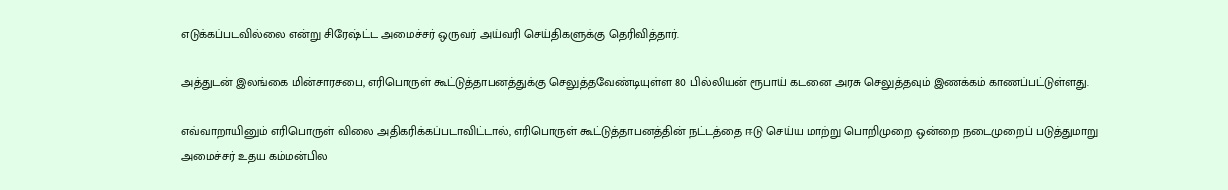எடுக்கப்படவில்லை என்று சிரேஷ்ட்ட அமைச்சர் ஒருவர் அய்வரி செய்திகளுக்கு தெரிவித்தார்.

அத்துடன் இலங்கை மின்சாரசபை, எரிபொருள் கூட்டுத்தாபனத்துக்கு செலுத்தவேண்டியுள்ள 80 பில்லியன் ரூபாய் கடனை அரசு செலுத்தவும் இணக்கம் காணப்பட்டுள்ளது.

எவ்வாறாயினும் எரிபொருள் விலை அதிகரிக்கப்படாவிட்டால், எரிபொருள் கூட்டுத்தாபனத்தின் நட்டத்தை ஈடு செய்ய மாற்று பொறிமுறை ஒன்றை நடைமுறைப் படுத்துமாறு அமைச்சர் உதய கம்மன்பில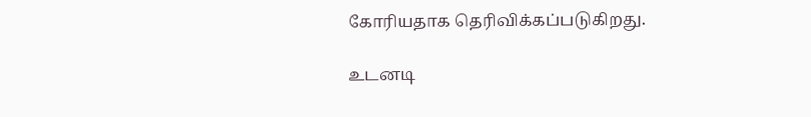கோரியதாக தெரிவிக்கப்படுகிறது.

உடனடி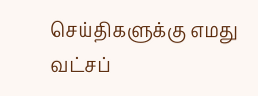செய்திகளுக்கு எமது வட்சப்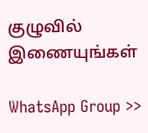குழுவில் இணையுங்கள்

WhatsApp Group >>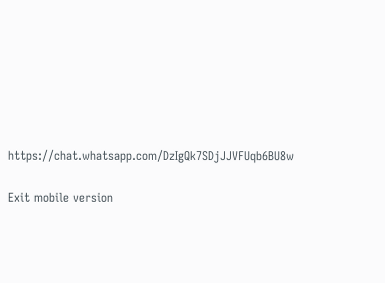https://chat.whatsapp.com/DzIgQk7SDjJJVFUqb6BU8w

Exit mobile version